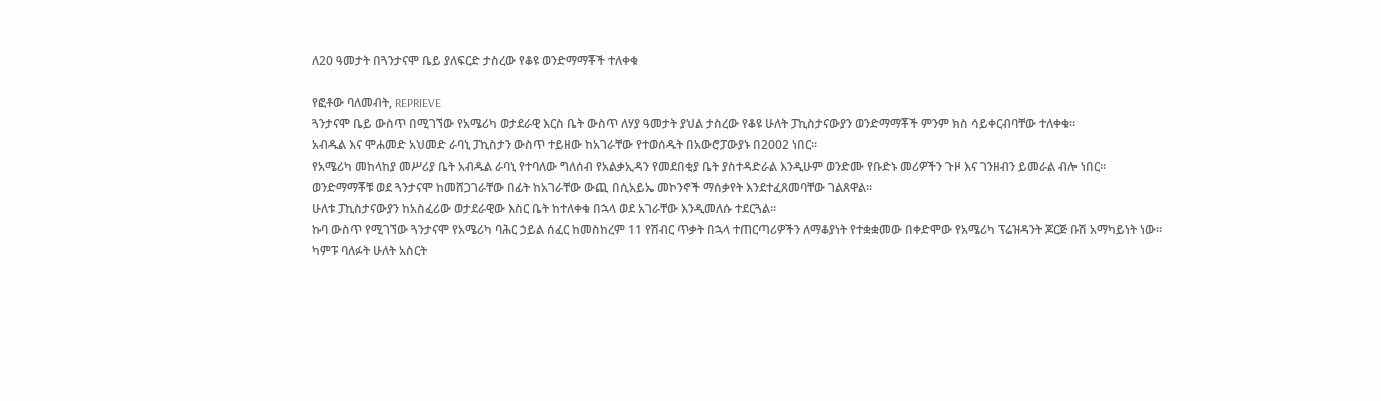ለ20 ዓመታት በጓንታናሞ ቤይ ያለፍርድ ታስረው የቆዩ ወንድማማቾች ተለቀቁ

የፎቶው ባለመብት, REPRIEVE
ጓንታናሞ ቤይ ውስጥ በሚገኘው የአሜሪካ ወታደራዊ እርስ ቤት ውስጥ ለሃያ ዓመታት ያህል ታስረው የቆዩ ሁለት ፓኪስታናውያን ወንድማማቾች ምንም ክስ ሳይቀርብባቸው ተለቀቁ።
አብዱል እና ሞሐመድ አህመድ ራባኒ ፓኪስታን ውስጥ ተይዘው ከአገራቸው የተወሰዱት በአውሮፓውያኑ በ2002 ነበር።
የአሜሪካ መከላከያ መሥሪያ ቤት አብዱል ራባኒ የተባለው ግለሰብ የአልቃኢዳን የመደበቂያ ቤት ያስተዳድራል እንዲሁም ወንድሙ የቡድኑ መሪዎችን ጉዞ እና ገንዘብን ይመራል ብሎ ነበር።
ወንድማማቾቹ ወደ ጓንታናሞ ከመሸጋገራቸው በፊት ከአገራቸው ውጪ በሲአይኤ መኮንኖች ማሰቃየት እንደተፈጸመባቸው ገልጸዋል።
ሁለቱ ፓኪስታናውያን ከአስፈሪው ወታደራዊው እስር ቤት ከተለቀቁ በኋላ ወደ አገራቸው እንዲመለሱ ተደርጓል።
ኩባ ውስጥ የሚገኘው ጓንታናሞ የአሜሪካ ባሕር ኃይል ሰፈር ከመስከረም 11 የሽብር ጥቃት በኋላ ተጠርጣሪዎችን ለማቆያነት የተቋቋመው በቀድሞው የአሜሪካ ፕሬዝዳንት ጆርጅ ቡሽ አማካይነት ነው።
ካምፑ ባለፉት ሁለት አስርት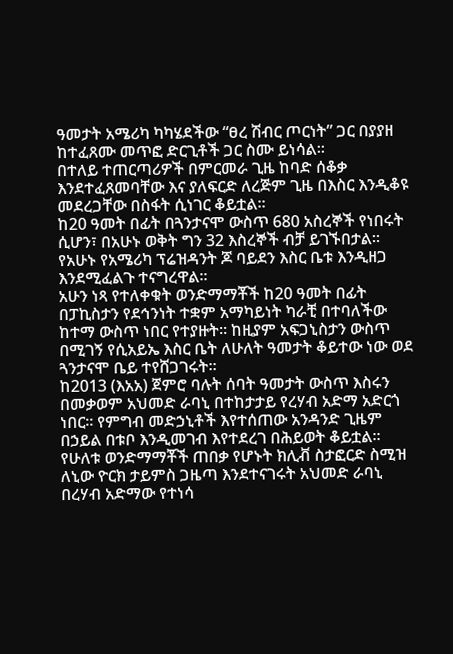ዓመታት አሜሪካ ካካሄደችው “ፀረ ሽብር ጦርነት” ጋር በያያዘ ከተፈጸሙ መጥፎ ድርጊቶች ጋር ስሙ ይነሳል።
በተለይ ተጠርጣሪዎች በምርመራ ጊዜ ከባድ ሰቆቃ እንደተፈጸመባቸው እና ያለፍርድ ለረጅም ጊዜ በእስር እንዲቆዩ መደረጋቸው በስፋት ሲነገር ቆይቷል።
ከ20 ዓመት በፊት በጓንታናሞ ውስጥ 680 አስረኞች የነበሩት ሲሆን፣ በአሁኑ ወቅት ግን 32 እስረኞች ብቻ ይገኙበታል። የአሁኑ የአሜሪካ ፕሬዝዳንት ጆ ባይደን እስር ቤቱ እንዲዘጋ እንደሚፈልጉ ተናግረዋል።
አሁን ነጻ የተለቀቁት ወንድማማቾች ከ20 ዓመት በፊት በፓኪስታን የደኅንነት ተቋም አማካይነት ካራቺ በተባለችው ከተማ ውስጥ ነበር የተያዙት። ከዚያም አፍጋኒስታን ውስጥ በሚገኝ የሲአይኤ እስር ቤት ለሁለት ዓመታት ቆይተው ነው ወደ ጓንታናሞ ቤይ ተየሸጋገሩት።
ከ2013 (እአአ) ጀምሮ ባሉት ሰባት ዓመታት ውስጥ እስሩን በመቃወም አህመድ ራባኒ በተከታታይ የረሃብ አድማ አድርጎ ነበር። የምግብ መድኃኒቶች እየተሰጠው አንዳንድ ጊዜም በኃይል በቱቦ እንዲመገብ እየተደረገ በሕይወት ቆይቷል።
የሁለቱ ወንድማማቾች ጠበቃ የሆኑት ክሊቭ ስታፎርድ ስሚዝ ለኒው ዮርክ ታይምስ ጋዜጣ እንደተናገሩት አህመድ ራባኒ በረሃብ አድማው የተነሳ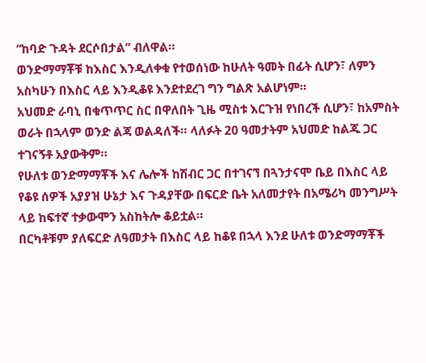“ከባድ ጉዳት ደርሶበታል” ብለዋል።
ወንድማማቾቹ ከእስር እንዲለቀቁ የተወሰነው ከሁለት ዓመት በፊት ሲሆን፣ ለምን አስካሁን በእስር ላይ እንዲቆዩ እንደተደረገ ግን ግልጽ አልሆነም።
አህመድ ራባኒ በቁጥጥር ስር በዋለበት ጊዜ ሚስቱ እርጉዝ የነበረች ሲሆን፣ ከአምስት ወራት በኋላም ወንድ ልጃ ወልዳለች። ላለፉት 20 ዓመታትም አህመድ ከልጁ ጋር ተገናኝቶ አያውቅም።
የሁለቱ ወንድማማቾች እና ሌሎች ከሽብር ጋር በተገናኘ በጓንታናሞ ቤይ በእስር ላይ የቆዩ ሰዎች አያያዝ ሁኔታ እና ጉዳያቸው በፍርድ ቤት አለመታየት በአሜሪካ መንግሥት ላይ ከፍተኛ ተቃውሞን አስከትሎ ቆይቷል።
በርካቶቹም ያለፍርድ ለዓመታት በእስር ላይ ከቆዩ በኋላ እንደ ሁለቱ ወንድማማቾች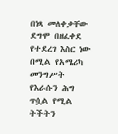በነጻ መለቀቃቸው ደግሞ በዘፈቀደ የተደረገ እስር ነው በሚል የአሜሪካ መንግሥት የእራሱን ሕግ ጥሷል የሚል ትችትን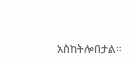አስከትሎበታል።